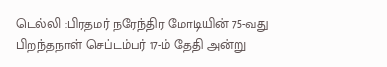டெல்லி :பிரதமர் நரேந்திர மோடியின் 75-வது பிறந்தநாள் செப்டம்பர் 17-ம் தேதி அன்று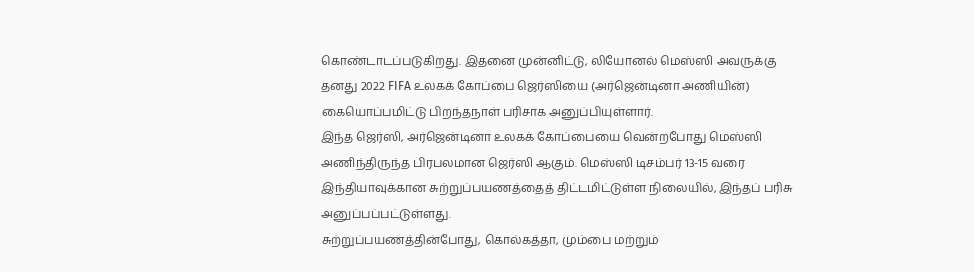கொண்டாடப்படுகிறது. இதனை முன்னிட்டு, லியோனல் மெஸ்ஸி அவருக்கு தனது 2022 FIFA உலகக் கோப்பை ஜெர்ஸியை (அர்ஜென்டினா அணியின்) கையொப்பமிட்டு பிறந்தநாள் பரிசாக அனுப்பியுள்ளார்.
இந்த ஜெர்ஸி, அர்ஜென்டினா உலகக் கோப்பையை வென்றபோது மெஸ்ஸி அணிந்திருந்த பிரபலமான ஜெர்ஸி ஆகும். மெஸ்ஸி டிசம்பர் 13-15 வரை இந்தியாவுக்கான சுற்றுப்பயணத்தைத் திட்டமிட்டுள்ள நிலையில், இந்தப் பரிசு அனுப்பப்பட்டுள்ளது.
சுற்றுப்பயணத்தின்போது, கொல்கத்தா, மும்பை மற்றும்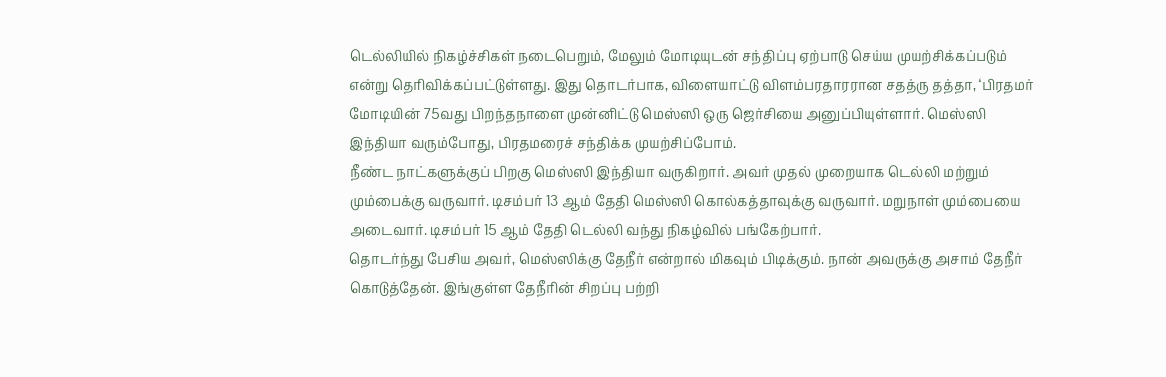டெல்லியில் நிகழ்ச்சிகள் நடைபெறும், மேலும் மோடியுடன் சந்திப்பு ஏற்பாடு செய்ய முயற்சிக்கப்படும் என்று தெரிவிக்கப்பட்டுள்ளது. இது தொடர்பாக, விளையாட்டு விளம்பரதாரரான சதத்ரு தத்தா, ‘பிரதமர் மோடியின் 75வது பிறந்தநாளை முன்னிட்டு மெஸ்ஸி ஒரு ஜெர்சியை அனுப்பியுள்ளார். மெஸ்ஸி இந்தியா வரும்போது, பிரதமரைச் சந்திக்க முயற்சிப்போம்.
நீண்ட நாட்களுக்குப் பிறகு மெஸ்ஸி இந்தியா வருகிறார். அவர் முதல் முறையாக டெல்லி மற்றும் மும்பைக்கு வருவார். டிசம்பர் 13 ஆம் தேதி மெஸ்ஸி கொல்கத்தாவுக்கு வருவார். மறுநாள் மும்பையை அடைவார். டிசம்பர் 15 ஆம் தேதி டெல்லி வந்து நிகழ்வில் பங்கேற்பார்.
தொடர்ந்து பேசிய அவர், மெஸ்ஸிக்கு தேநீர் என்றால் மிகவும் பிடிக்கும். நான் அவருக்கு அசாம் தேநீர் கொடுத்தேன். இங்குள்ள தேநீரின் சிறப்பு பற்றி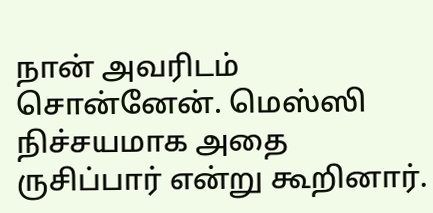நான் அவரிடம் சொன்னேன். மெஸ்ஸி நிச்சயமாக அதை ருசிப்பார் என்று கூறினார்.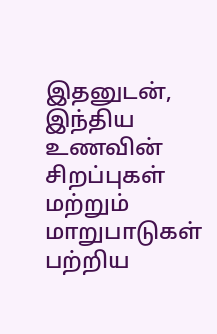இதனுடன், இந்திய உணவின் சிறப்புகள் மற்றும் மாறுபாடுகள் பற்றிய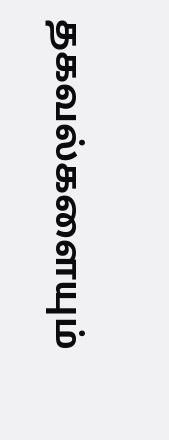தகவல்களையும்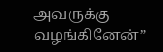அவருக்கு வழங்கினேன்”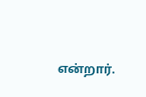என்றார்.